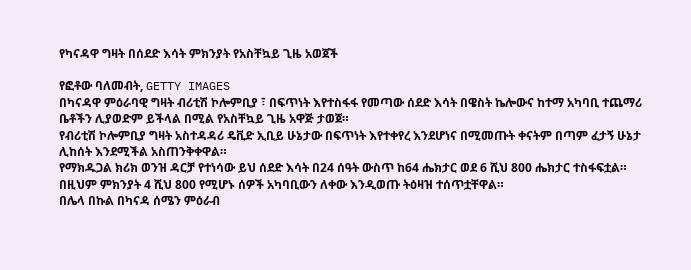የካናዳዋ ግዛት በሰደድ እሳት ምክንያት የአስቸኳይ ጊዜ አወጀች

የፎቶው ባለመብት, GETTY IMAGES
በካናዳዋ ምዕራባዊ ግዛት ብሪቲሽ ኮሎምቢያ ፣ በፍጥነት እየተስፋፋ የመጣው ሰደድ እሳት በዌስት ኬሎውና ከተማ አካባቢ ተጨማሪ ቤቶችን ሊያወድም ይችላል በሚል የአስቸኳይ ጊዜ አዋጅ ታወጀ።
የብሪቲሽ ኮሎምቢያ ግዛት አስተዳዳሪ ዴቪድ ኢቢይ ሁኔታው በፍጥነት እየተቀየረ እንደሆነና በሚመጡት ቀናትም በጣም ፈታኝ ሁኔታ ሊከሰት እንደሚችል አስጠንቅቀዋል።
የማክዱጋል ክሪክ ወንዝ ዳርቻ የተነሳው ይህ ሰደድ እሳት በ24 ሰዓት ውስጥ ከ64 ሔክታር ወደ 6 ሺህ 800 ሔክታር ተስፋፍቷል።
በዚህም ምክንያት 4 ሺህ 800 የሚሆኑ ሰዎች አካባቢውን ለቀው እንዲወጡ ትዕዛዝ ተሰጥቷቸዋል።
በሌላ በኩል በካናዳ ሰሜን ምዕራብ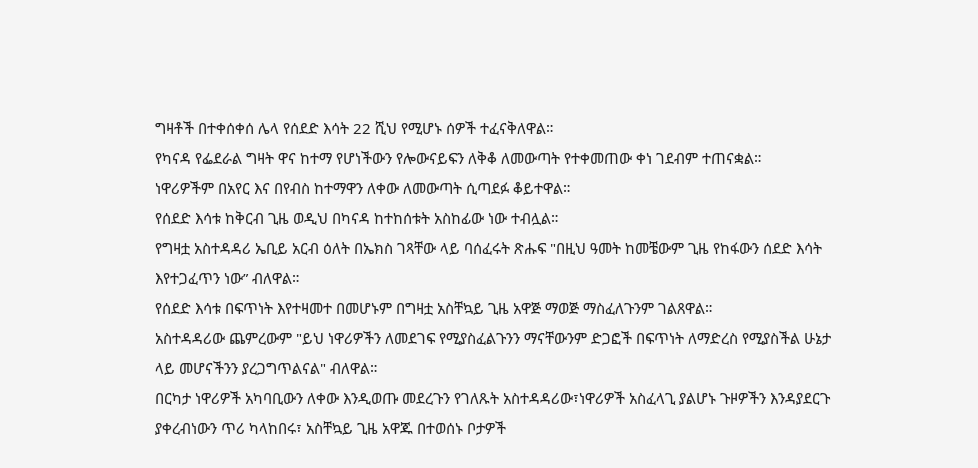ግዛቶች በተቀሰቀሰ ሌላ የሰደድ እሳት 22 ሺህ የሚሆኑ ሰዎች ተፈናቅለዋል።
የካናዳ የፌደራል ግዛት ዋና ከተማ የሆነችውን የሎውናይፍን ለቅቆ ለመውጣት የተቀመጠው ቀነ ገደብም ተጠናቋል።
ነዋሪዎችም በአየር እና በየብስ ከተማዋን ለቀው ለመውጣት ሲጣደፉ ቆይተዋል።
የሰደድ እሳቱ ከቅርብ ጊዜ ወዲህ በካናዳ ከተከሰቱት አስከፊው ነው ተብሏል።
የግዛቷ አስተዳዳሪ ኤቢይ አርብ ዕለት በኤክስ ገጻቸው ላይ ባሰፈሩት ጽሑፍ "በዚህ ዓመት ከመቼውም ጊዜ የከፋውን ሰደድ እሳት እየተጋፈጥን ነው” ብለዋል።
የሰደድ እሳቱ በፍጥነት እየተዛመተ በመሆኑም በግዛቷ አስቸኳይ ጊዜ አዋጅ ማወጅ ማስፈለጉንም ገልጸዋል።
አስተዳዳሪው ጨምረውም "ይህ ነዋሪዎችን ለመደገፍ የሚያስፈልጉንን ማናቸውንም ድጋፎች በፍጥነት ለማድረስ የሚያስችል ሁኔታ ላይ መሆናችንን ያረጋግጥልናል" ብለዋል።
በርካታ ነዋሪዎች አካባቢውን ለቀው እንዲወጡ መደረጉን የገለጹት አስተዳዳሪው፣ነዋሪዎች አስፈላጊ ያልሆኑ ጉዞዎችን እንዳያደርጉ ያቀረብነውን ጥሪ ካላከበሩ፣ አስቸኳይ ጊዜ አዋጁ በተወሰኑ ቦታዎች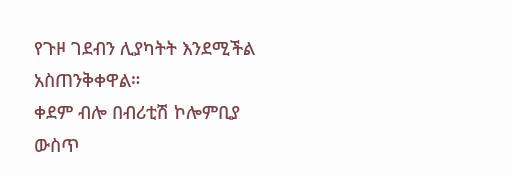የጉዞ ገደብን ሊያካትት እንደሚችል አስጠንቅቀዋል።
ቀደም ብሎ በብሪቲሽ ኮሎምቢያ ውስጥ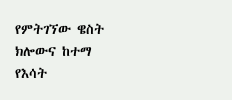የምትገኘው ዌስት ክሎውና ከተማ የእሳት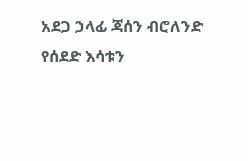አደጋ ኃላፊ ጃሰን ብሮለንድ የሰደድ እሳቱን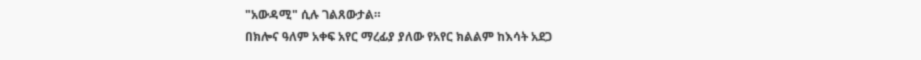"አውዳሚ" ሲሉ ገልጸውታል።
በክሎና ዓለም አቀፍ አየር ማረፊያ ያለው የአየር ክልልም ከእሳት አደጋ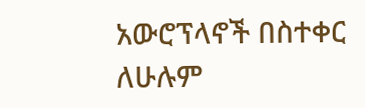አውሮፕላኖች በስተቀር ለሁሉም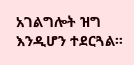አገልግሎት ዝግ እንዲሆን ተደርጓል።